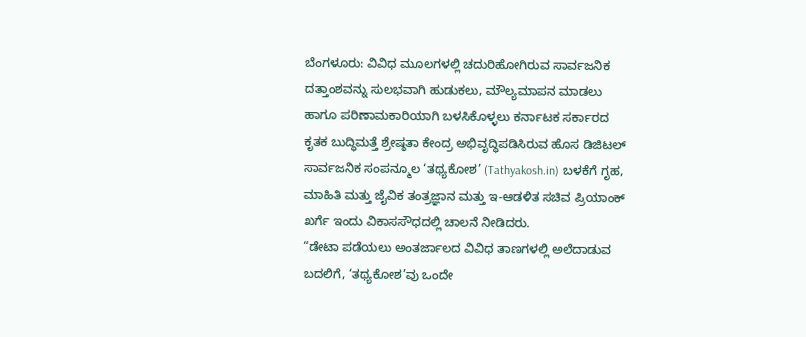ಬೆಂಗಳೂರು: ವಿವಿಧ ಮೂಲಗಳಲ್ಲಿ ಚದುರಿಹೋಗಿರುವ ಸಾರ್ವಜನಿಕ ದತ್ತಾಂಶವನ್ನು ಸುಲಭವಾಗಿ ಹುಡುಕಲು, ಮೌಲ್ಯಮಾಪನ ಮಾಡಲು ಹಾಗೂ ಪರಿಣಾಮಕಾರಿಯಾಗಿ ಬಳಸಿಕೊಳ್ಳಲು ಕರ್ನಾಟಕ ಸರ್ಕಾರದ ಕೃತಕ ಬುದ್ಧಿಮತ್ತೆ ಶ್ರೇಷ್ಠತಾ ಕೇಂದ್ರ ಅಭಿವೃದ್ಧಿಪಡಿಸಿರುವ ಹೊಸ ಡಿಜಿಟಲ್ ಸಾರ್ವಜನಿಕ ಸಂಪನ್ಮೂಲ ‘ತಥ್ಯಕೋಶ’ (Tathyakosh.in) ಬಳಕೆಗೆ ಗೃಹ, ಮಾಹಿತಿ ಮತ್ತು ಜೈವಿಕ ತಂತ್ರಜ್ಞಾನ ಮತ್ತು ಇ-ಆಡಳಿತ ಸಚಿವ ಪ್ರಿಯಾಂಕ್ ಖರ್ಗೆ ಇಂದು ವಿಕಾಸಸೌಧದಲ್ಲಿ ಚಾಲನೆ ನೀಡಿದರು.
“ಡೇಟಾ ಪಡೆಯಲು ಅಂತರ್ಜಾಲದ ವಿವಿಧ ತಾಣಗಳಲ್ಲಿ ಅಲೆದಾಡುವ ಬದಲಿಗೆ, ‘ತಥ್ಯಕೋಶ’ವು ಒಂದೇ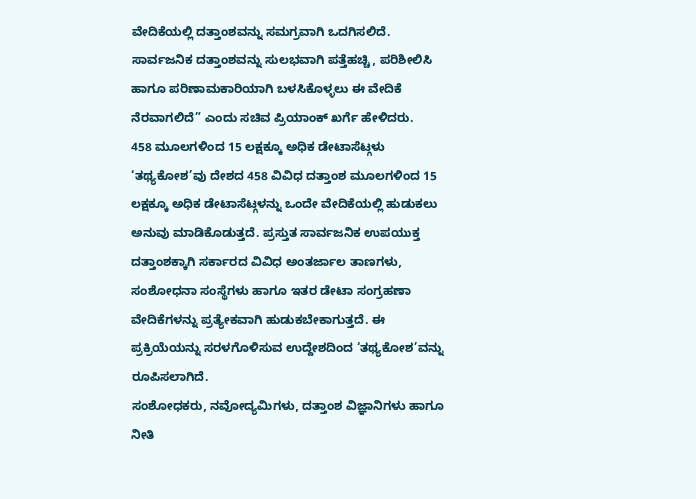ವೇದಿಕೆಯಲ್ಲಿ ದತ್ತಾಂಶವನ್ನು ಸಮಗ್ರವಾಗಿ ಒದಗಿಸಲಿದೆ. ಸಾರ್ವಜನಿಕ ದತ್ತಾಂಶವನ್ನು ಸುಲಭವಾಗಿ ಪತ್ತೆಹಚ್ಚಿ, ಪರಿಶೀಲಿಸಿ ಹಾಗೂ ಪರಿಣಾಮಕಾರಿಯಾಗಿ ಬಳಸಿಕೊಳ್ಳಲು ಈ ವೇದಿಕೆ ನೆರವಾಗಲಿದೆ” ಎಂದು ಸಚಿವ ಪ್ರಿಯಾಂಕ್ ಖರ್ಗೆ ಹೇಳಿದರು.
458 ಮೂಲಗಳಿಂದ 15 ಲಕ್ಷಕ್ಕೂ ಅಧಿಕ ಡೇಟಾಸೆಟ್ಗಳು
‘ತಥ್ಯಕೋಶ’ವು ದೇಶದ 458 ವಿವಿಧ ದತ್ತಾಂಶ ಮೂಲಗಳಿಂದ 15 ಲಕ್ಷಕ್ಕೂ ಅಧಿಕ ಡೇಟಾಸೆಟ್ಗಳನ್ನು ಒಂದೇ ವೇದಿಕೆಯಲ್ಲಿ ಹುಡುಕಲು ಅನುವು ಮಾಡಿಕೊಡುತ್ತದೆ. ಪ್ರಸ್ತುತ ಸಾರ್ವಜನಿಕ ಉಪಯುಕ್ತ ದತ್ತಾಂಶಕ್ಕಾಗಿ ಸರ್ಕಾರದ ವಿವಿಧ ಅಂತರ್ಜಾಲ ತಾಣಗಳು, ಸಂಶೋಧನಾ ಸಂಸ್ಥೆಗಳು ಹಾಗೂ ಇತರ ಡೇಟಾ ಸಂಗ್ರಹಣಾ ವೇದಿಕೆಗಳನ್ನು ಪ್ರತ್ಯೇಕವಾಗಿ ಹುಡುಕಬೇಕಾಗುತ್ತದೆ. ಈ ಪ್ರಕ್ರಿಯೆಯನ್ನು ಸರಳಗೊಳಿಸುವ ಉದ್ದೇಶದಿಂದ ‘ತಥ್ಯಕೋಶ’ವನ್ನು ರೂಪಿಸಲಾಗಿದೆ.
ಸಂಶೋಧಕರು, ನವೋದ್ಯಮಿಗಳು, ದತ್ತಾಂಶ ವಿಜ್ಞಾನಿಗಳು ಹಾಗೂ ನೀತಿ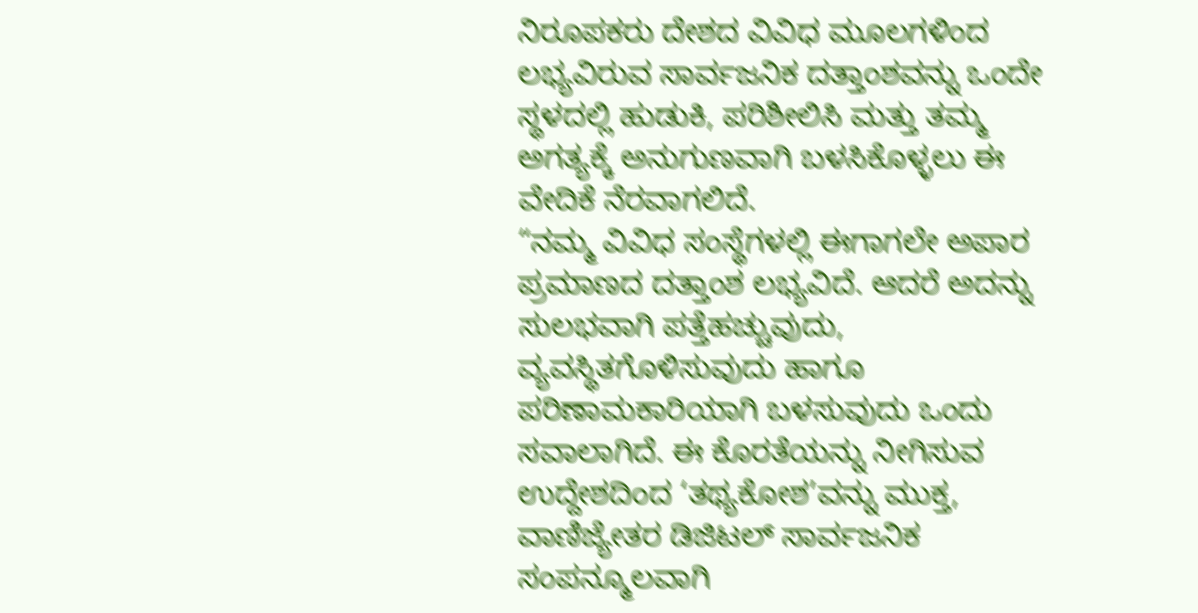ನಿರೂಪಕರು ದೇಶದ ವಿವಿಧ ಮೂಲಗಳಿಂದ ಲಭ್ಯವಿರುವ ಸಾರ್ವಜನಿಕ ದತ್ತಾಂಶವನ್ನು ಒಂದೇ ಸ್ಥಳದಲ್ಲಿ ಹುಡುಕಿ, ಪರಿಶೀಲಿಸಿ ಮತ್ತು ತಮ್ಮ ಅಗತ್ಯಕ್ಕೆ ಅನುಗುಣವಾಗಿ ಬಳಸಿಕೊಳ್ಳಲು ಈ ವೇದಿಕೆ ನೆರವಾಗಲಿದೆ.
“ನಮ್ಮ ವಿವಿಧ ಸಂಸ್ಥೆಗಳಲ್ಲಿ ಈಗಾಗಲೇ ಅಪಾರ ಪ್ರಮಾಣದ ದತ್ತಾಂಶ ಲಭ್ಯವಿದೆ. ಆದರೆ ಅದನ್ನು ಸುಲಭವಾಗಿ ಪತ್ತೆಹಚ್ಚುವುದು, ವ್ಯವಸ್ಥಿತಗೊಳಿಸುವುದು ಹಾಗೂ ಪರಿಣಾಮಕಾರಿಯಾಗಿ ಬಳಸುವುದು ಒಂದು ಸವಾಲಾಗಿದೆ. ಈ ಕೊರತೆಯನ್ನು ನೀಗಿಸುವ ಉದ್ದೇಶದಿಂದ ‘ತಥ್ಯಕೋಶ’ವನ್ನು ಮುಕ್ತ, ವಾಣಿಜ್ಯೇತರ ಡಿಜಿಟಲ್ ಸಾರ್ವಜನಿಕ ಸಂಪನ್ಮೂಲವಾಗಿ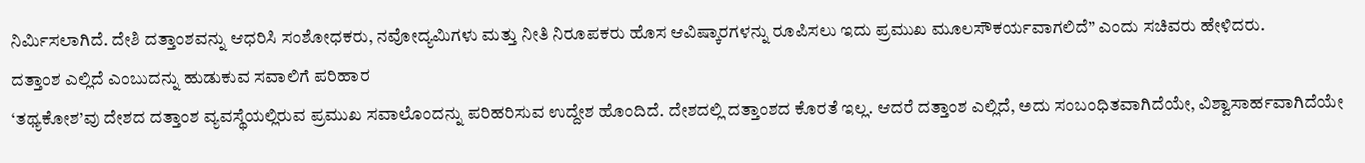ನಿರ್ಮಿಸಲಾಗಿದೆ. ದೇಶಿ ದತ್ತಾಂಶವನ್ನು ಆಧರಿಸಿ ಸಂಶೋಧಕರು, ನವೋದ್ಯಮಿಗಳು ಮತ್ತು ನೀತಿ ನಿರೂಪಕರು ಹೊಸ ಆವಿಷ್ಕಾರಗಳನ್ನು ರೂಪಿಸಲು ಇದು ಪ್ರಮುಖ ಮೂಲಸೌಕರ್ಯವಾಗಲಿದೆ” ಎಂದು ಸಚಿವರು ಹೇಳಿದರು.
ದತ್ತಾಂಶ ಎಲ್ಲಿದೆ ಎಂಬುದನ್ನು ಹುಡುಕುವ ಸವಾಲಿಗೆ ಪರಿಹಾರ
‘ತಥ್ಯಕೋಶ’ವು ದೇಶದ ದತ್ತಾಂಶ ವ್ಯವಸ್ಥೆಯಲ್ಲಿರುವ ಪ್ರಮುಖ ಸವಾಲೊಂದನ್ನು ಪರಿಹರಿಸುವ ಉದ್ದೇಶ ಹೊಂದಿದೆ. ದೇಶದಲ್ಲಿ ದತ್ತಾಂಶದ ಕೊರತೆ ಇಲ್ಲ. ಆದರೆ ದತ್ತಾಂಶ ಎಲ್ಲಿದೆ, ಅದು ಸಂಬಂಧಿತವಾಗಿದೆಯೇ, ವಿಶ್ವಾಸಾರ್ಹವಾಗಿದೆಯೇ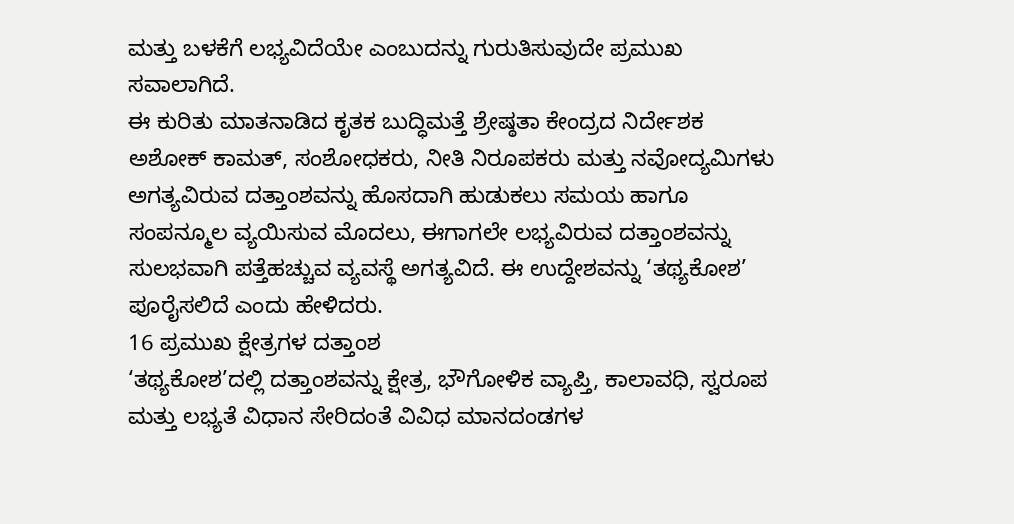ಮತ್ತು ಬಳಕೆಗೆ ಲಭ್ಯವಿದೆಯೇ ಎಂಬುದನ್ನು ಗುರುತಿಸುವುದೇ ಪ್ರಮುಖ ಸವಾಲಾಗಿದೆ.
ಈ ಕುರಿತು ಮಾತನಾಡಿದ ಕೃತಕ ಬುದ್ಧಿಮತ್ತೆ ಶ್ರೇಷ್ಠತಾ ಕೇಂದ್ರದ ನಿರ್ದೇಶಕ ಅಶೋಕ್ ಕಾಮತ್, ಸಂಶೋಧಕರು, ನೀತಿ ನಿರೂಪಕರು ಮತ್ತು ನವೋದ್ಯಮಿಗಳು ಅಗತ್ಯವಿರುವ ದತ್ತಾಂಶವನ್ನು ಹೊಸದಾಗಿ ಹುಡುಕಲು ಸಮಯ ಹಾಗೂ ಸಂಪನ್ಮೂಲ ವ್ಯಯಿಸುವ ಮೊದಲು, ಈಗಾಗಲೇ ಲಭ್ಯವಿರುವ ದತ್ತಾಂಶವನ್ನು ಸುಲಭವಾಗಿ ಪತ್ತೆಹಚ್ಚುವ ವ್ಯವಸ್ಥೆ ಅಗತ್ಯವಿದೆ. ಈ ಉದ್ದೇಶವನ್ನು ‘ತಥ್ಯಕೋಶ’ ಪೂರೈಸಲಿದೆ ಎಂದು ಹೇಳಿದರು.
16 ಪ್ರಮುಖ ಕ್ಷೇತ್ರಗಳ ದತ್ತಾಂಶ
‘ತಥ್ಯಕೋಶ’ದಲ್ಲಿ ದತ್ತಾಂಶವನ್ನು ಕ್ಷೇತ್ರ, ಭೌಗೋಳಿಕ ವ್ಯಾಪ್ತಿ, ಕಾಲಾವಧಿ, ಸ್ವರೂಪ ಮತ್ತು ಲಭ್ಯತೆ ವಿಧಾನ ಸೇರಿದಂತೆ ವಿವಿಧ ಮಾನದಂಡಗಳ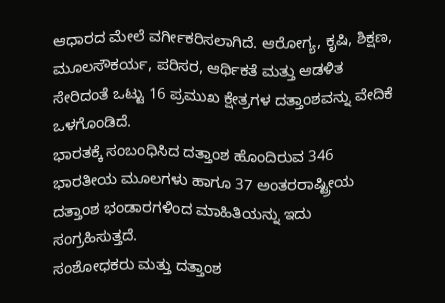ಆಧಾರದ ಮೇಲೆ ವರ್ಗೀಕರಿಸಲಾಗಿದೆ. ಆರೋಗ್ಯ, ಕೃಷಿ, ಶಿಕ್ಷಣ, ಮೂಲಸೌಕರ್ಯ, ಪರಿಸರ, ಆರ್ಥಿಕತೆ ಮತ್ತು ಆಡಳಿತ ಸೇರಿದಂತೆ ಒಟ್ಟು 16 ಪ್ರಮುಖ ಕ್ಷೇತ್ರಗಳ ದತ್ತಾಂಶವನ್ನು ವೇದಿಕೆ ಒಳಗೊಂಡಿದೆ.
ಭಾರತಕ್ಕೆ ಸಂಬಂಧಿಸಿದ ದತ್ತಾಂಶ ಹೊಂದಿರುವ 346 ಭಾರತೀಯ ಮೂಲಗಳು ಹಾಗೂ 37 ಅಂತರರಾಷ್ಟ್ರೀಯ ದತ್ತಾಂಶ ಭಂಡಾರಗಳಿಂದ ಮಾಹಿತಿಯನ್ನು ಇದು ಸಂಗ್ರಹಿಸುತ್ತದೆ.
ಸಂಶೋಧಕರು ಮತ್ತು ದತ್ತಾಂಶ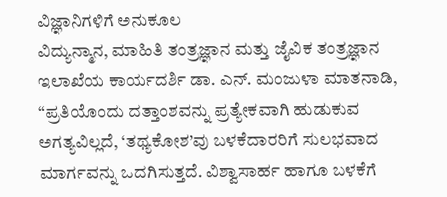ವಿಜ್ಞಾನಿಗಳಿಗೆ ಅನುಕೂಲ
ವಿದ್ಯುನ್ಮಾನ, ಮಾಹಿತಿ ತಂತ್ರಜ್ಞಾನ ಮತ್ತು ಜೈವಿಕ ತಂತ್ರಜ್ಞಾನ ಇಲಾಖೆಯ ಕಾರ್ಯದರ್ಶಿ ಡಾ. ಎನ್. ಮಂಜುಳಾ ಮಾತನಾಡಿ, “ಪ್ರತಿಯೊಂದು ದತ್ತಾಂಶವನ್ನು ಪ್ರತ್ಯೇಕವಾಗಿ ಹುಡುಕುವ ಅಗತ್ಯವಿಲ್ಲದೆ, ‘ತಥ್ಯಕೋಶ’ವು ಬಳಕೆದಾರರಿಗೆ ಸುಲಭವಾದ ಮಾರ್ಗವನ್ನು ಒದಗಿಸುತ್ತದೆ. ವಿಶ್ವಾಸಾರ್ಹ ಹಾಗೂ ಬಳಕೆಗೆ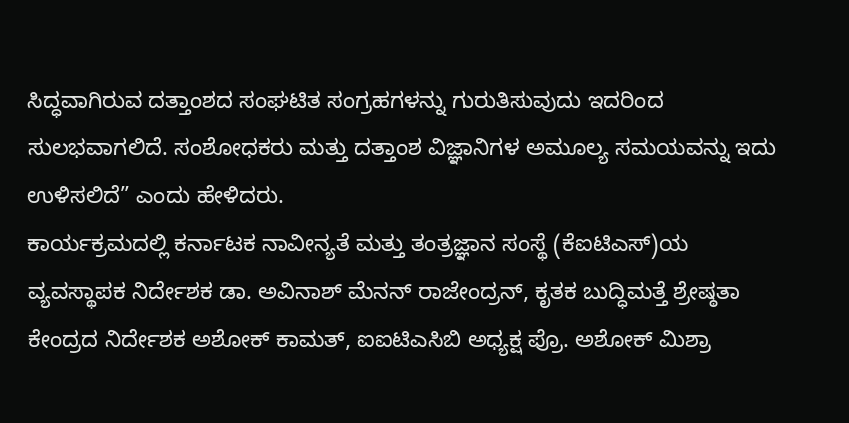ಸಿದ್ಧವಾಗಿರುವ ದತ್ತಾಂಶದ ಸಂಘಟಿತ ಸಂಗ್ರಹಗಳನ್ನು ಗುರುತಿಸುವುದು ಇದರಿಂದ ಸುಲಭವಾಗಲಿದೆ. ಸಂಶೋಧಕರು ಮತ್ತು ದತ್ತಾಂಶ ವಿಜ್ಞಾನಿಗಳ ಅಮೂಲ್ಯ ಸಮಯವನ್ನು ಇದು ಉಳಿಸಲಿದೆ” ಎಂದು ಹೇಳಿದರು.
ಕಾರ್ಯಕ್ರಮದಲ್ಲಿ ಕರ್ನಾಟಕ ನಾವೀನ್ಯತೆ ಮತ್ತು ತಂತ್ರಜ್ಞಾನ ಸಂಸ್ಥೆ (ಕೆಐಟಿಎಸ್)ಯ ವ್ಯವಸ್ಥಾಪಕ ನಿರ್ದೇಶಕ ಡಾ. ಅವಿನಾಶ್ ಮೆನನ್ ರಾಜೇಂದ್ರನ್, ಕೃತಕ ಬುದ್ಧಿಮತ್ತೆ ಶ್ರೇಷ್ಠತಾ ಕೇಂದ್ರದ ನಿರ್ದೇಶಕ ಅಶೋಕ್ ಕಾಮತ್, ಐಐಟಿಎಸಿಬಿ ಅಧ್ಯಕ್ಷ ಪ್ರೊ. ಅಶೋಕ್ ಮಿಶ್ರಾ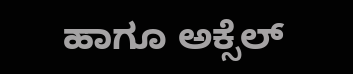ಹಾಗೂ ಅಕ್ಸೆಲ್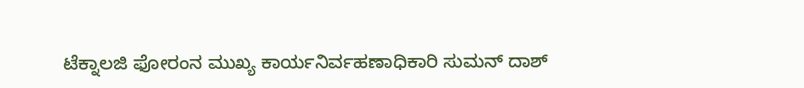ಟೆಕ್ನಾಲಜಿ ಫೋರಂನ ಮುಖ್ಯ ಕಾರ್ಯನಿರ್ವಹಣಾಧಿಕಾರಿ ಸುಮನ್ ದಾಶ್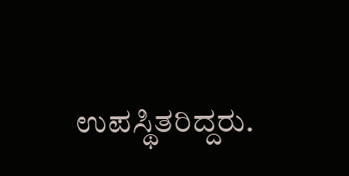ಉಪಸ್ಥಿತರಿದ್ದರು.